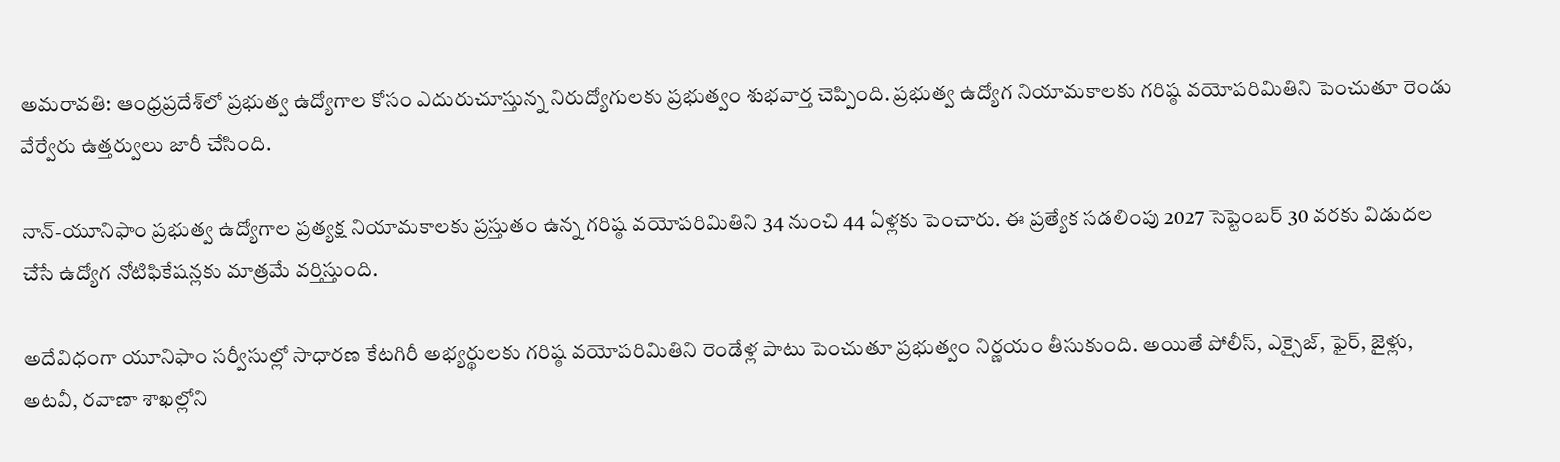అమరావతి: ఆంధ్రప్రదేశ్‌లో ప్రభుత్వ ఉద్యోగాల కోసం ఎదురుచూస్తున్న నిరుద్యోగులకు ప్రభుత్వం శుభవార్త చెప్పింది. ప్రభుత్వ ఉద్యోగ నియామకాలకు గరిష్ఠ వయోపరిమితిని పెంచుతూ రెండు వేర్వేరు ఉత్తర్వులు జారీ చేసింది.

నాన్-యూనిఫాం ప్రభుత్వ ఉద్యోగాల ప్రత్యక్ష నియామకాలకు ప్రస్తుతం ఉన్న గరిష్ఠ వయోపరిమితిని 34 నుంచి 44 ఏళ్లకు పెంచారు. ఈ ప్రత్యేక సడలింపు 2027 సెప్టెంబర్ 30 వరకు విడుదల చేసే ఉద్యోగ నోటిఫికేషన్లకు మాత్రమే వర్తిస్తుంది.

అదేవిధంగా యూనిఫాం సర్వీసుల్లో సాధారణ కేటగిరీ అభ్యర్థులకు గరిష్ఠ వయోపరిమితిని రెండేళ్ల పాటు పెంచుతూ ప్రభుత్వం నిర్ణయం తీసుకుంది. అయితే పోలీస్, ఎక్సైజ్, ఫైర్, జైళ్లు, అటవీ, రవాణా శాఖల్లోని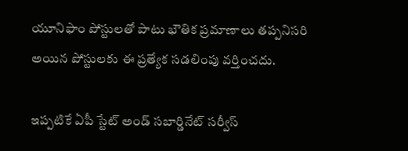యూనిఫాం పోస్టులతో పాటు భౌతిక ప్రమాణాలు తప్పనిసరి అయిన పోస్టులకు ఈ ప్రత్యేక సడలింపు వర్తించదు.

ఇప్పటికే ఏపీ స్టేట్ అండ్ సబార్డినేట్ సర్వీస్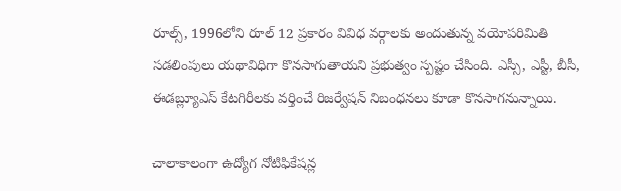రూల్స్, 1996లోని రూల్ 12 ప్రకారం వివిధ వర్గాలకు అందుతున్న వయోపరిమితి సడలింపులు యథావిధిగా కొనసాగుతాయని ప్రభుత్వం స్పష్టం చేసింది. ఎస్సీ, ఎస్టీ, బీసీ, ఈడబ్ల్యూఎస్ కేటగిరీలకు వర్తించే రిజర్వేషన్ నిబంధనలు కూడా కొనసాగనున్నాయి.

చాలాకాలంగా ఉద్యోగ నోటిఫికేషన్ల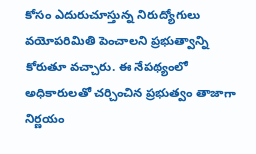కోసం ఎదురుచూస్తున్న నిరుద్యోగులు వయోపరిమితి పెంచాలని ప్రభుత్వాన్ని కోరుతూ వచ్చారు. ఈ నేపథ్యంలో అధికారులతో చర్చించిన ప్రభుత్వం తాజాగా నిర్ణయం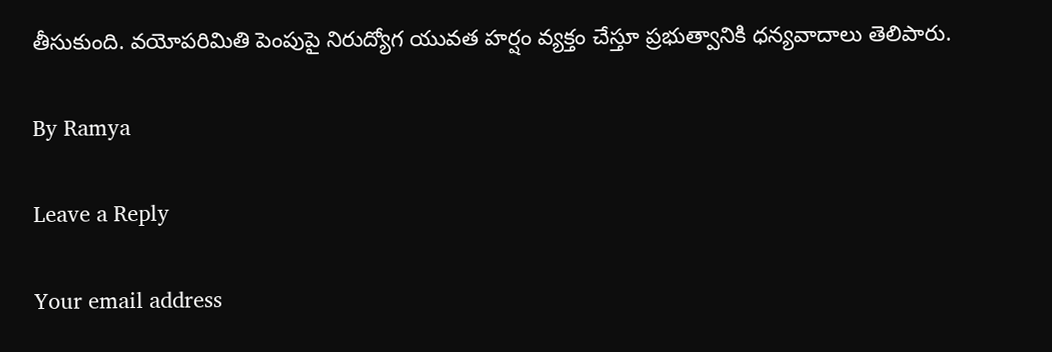తీసుకుంది. వయోపరిమితి పెంపుపై నిరుద్యోగ యువత హర్షం వ్యక్తం చేస్తూ ప్రభుత్వానికి ధన్యవాదాలు తెలిపారు.

By Ramya

Leave a Reply

Your email address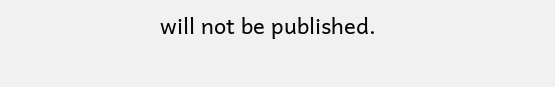will not be published.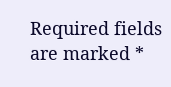Required fields are marked *